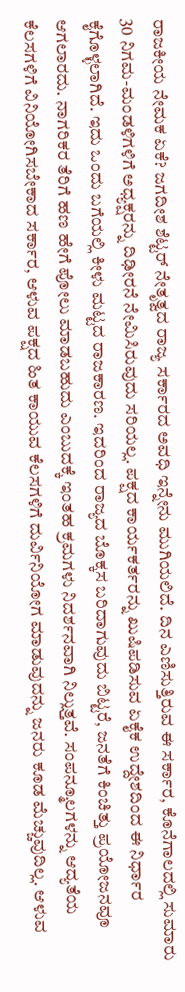ರಾಜಕೀಯ ನೇಮಕ ಏಕೆ? ಜಗದೀಶ ಶೆಟ್ಟರ್ ನೇತೃತ್ವದ ರಾಜ್ಯ ಸರ್ಕಾರದ ಅವಧಿ ಇನ್ನೇನು ಮುಗಿಯಲಿದೆ. ದಿನ ಎಣಿಸುತ್ತಿರುವ ಈ ಸರ್ಕಾರ, ಕೊನೆಗಾಲದಲ್ಲಿ ಸುಮಾರು 30 ನಿಗಮ-ಮಂಡಳಿಗಳಿಗೆ ಅಧ್ಯಕ್ಷರನ್ನು ದಿಢೀರನೆ ನೇಮಿಸಿರುವುದು ಸರಿಯಲ್ಲ. ಪಕ್ಷದ ಕಾರ್ಯಕರ್ತರನ್ನು ಖುಷಿಪಡಿಸುವ ಏಕೈಕ ಉದ್ದೇಶದಿಂದ ಈ ನಿರ್ಧಾರ ಕೈಗೊಳ್ಳಲಾಗಿದೆ. ಇದು ಒಂದು ಬಗೆಯಲ್ಲಿ ಕೀಳು ಮಟ್ಟದ ರಾಜಕಾರಣ. ಇದರಿಂದ ರಾಜ್ಯದ ಬೊಕ್ಕಸ ಬರಿದಾಗುವುದು ಬಿಟ್ಟರೆ, ಜನತೆಗೆ ಕಿಂಚಿತ್ತು ಪ್ರಯೋಜನವೂ ಆಗಲಾರದು. ನಾಗರಿಕರ ತೆರಿಗೆ ಹಣ ಹೇಗೆ ಪೋಲು ಮಾಡಬಹುದು ಎಂಬುದಕ್ಕೆ ಇಂತಹ ಕ್ರಮಗಳು ನಿದರ್ಶನವಾಗಿ ನಿಲ್ಲುತ್ತವೆ. ಸಂಪನ್ಮೂಲಗಳನ್ನು ಆದ್ಯತೆಯ ಕೆಲಸಗಳಿಗೆ ವಿನಿಯೋಗಿಸಬೇಕಾದ ಸರ್ಕಾರ, ಆಳುವ ಪಕ್ಷದ ಹಿತ ಕಾಯುವ ಕೆಲಸಗಳಿಗೆ ದುರ್ವಿನಿಯೋಗ ಮಾಡುವುದನ್ನು ಜನರು ಕೂಡ ಮೆಚ್ಚುವುದಿಲ್ಲ. ಆಳುವ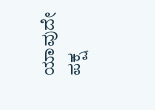ಯಾವುದೇ ಪಕ್ಷ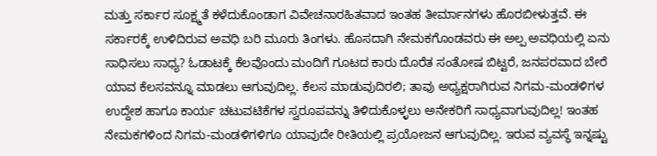ಮತ್ತು ಸರ್ಕಾರ ಸೂಕ್ಷ್ಮತೆ ಕಳೆದುಕೊಂಡಾಗ ವಿವೇಚನಾರಹಿತವಾದ ಇಂತಹ ತೀರ್ಮಾನಗಳು ಹೊರಬೀಳುತ್ತವೆ. ಈ ಸರ್ಕಾರಕ್ಕೆ ಉಳಿದಿರುವ ಅವಧಿ ಬರಿ ಮೂರು ತಿಂಗಳು. ಹೊಸದಾಗಿ ನೇಮಕಗೊಂಡವರು ಈ ಅಲ್ಪ ಅವಧಿಯಲ್ಲಿ ಏನು ಸಾಧಿಸಲು ಸಾಧ್ಯ? ಓಡಾಟಕ್ಕೆ ಕೆಲವೊಂದು ಮಂದಿಗೆ ಗೂಟದ ಕಾರು ದೊರೆತ ಸಂತೋಷ ಬಿಟ್ಟರೆ, ಜನಪರವಾದ ಬೇರೆ ಯಾವ ಕೆಲಸವನ್ನೂ ಮಾಡಲು ಆಗುವುದಿಲ್ಲ. ಕೆಲಸ ಮಾಡುವುದಿರಲಿ; ತಾವು ಅಧ್ಯಕ್ಷರಾಗಿರುವ ನಿಗಮ-ಮಂಡಳಿಗಳ ಉದ್ದೇಶ ಹಾಗೂ ಕಾರ್ಯ ಚಟುವಟಿಕೆಗಳ ಸ್ವರೂಪವನ್ನು ತಿಳಿದುಕೊಳ್ಳಲು ಅನೇಕರಿಗೆ ಸಾಧ್ಯವಾಗುವುದಿಲ್ಲ! ಇಂತಹ ನೇಮಕಗಳಿಂದ ನಿಗಮ-ಮಂಡಳಿಗಳಿಗೂ ಯಾವುದೇ ರೀತಿಯಲ್ಲಿ ಪ್ರಯೋಜನ ಆಗುವುದಿಲ್ಲ. ಇರುವ ವ್ಯವಸ್ಥೆ ಇನ್ನಷ್ಟು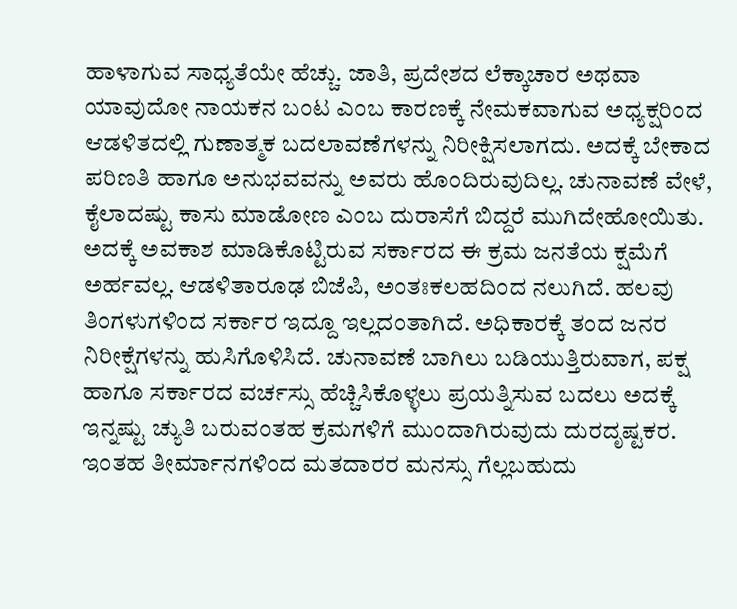ಹಾಳಾಗುವ ಸಾಧ್ಯತೆಯೇ ಹೆಚ್ಚು. ಜಾತಿ, ಪ್ರದೇಶದ ಲೆಕ್ಕಾಚಾರ ಅಥವಾ ಯಾವುದೋ ನಾಯಕನ ಬಂಟ ಎಂಬ ಕಾರಣಕ್ಕೆ ನೇಮಕವಾಗುವ ಅಧ್ಯಕ್ಷರಿಂದ ಆಡಳಿತದಲ್ಲಿ ಗುಣಾತ್ಮಕ ಬದಲಾವಣೆಗಳನ್ನು ನಿರೀಕ್ಷಿಸಲಾಗದು. ಅದಕ್ಕೆ ಬೇಕಾದ ಪರಿಣತಿ ಹಾಗೂ ಅನುಭವವನ್ನು ಅವರು ಹೊಂದಿರುವುದಿಲ್ಲ. ಚುನಾವಣೆ ವೇಳೆ, ಕೈಲಾದಷ್ಟು ಕಾಸು ಮಾಡೋಣ ಎಂಬ ದುರಾಸೆಗೆ ಬಿದ್ದರೆ ಮುಗಿದೇಹೋಯಿತು. ಅದಕ್ಕೆ ಅವಕಾಶ ಮಾಡಿಕೊಟ್ಟಿರುವ ಸರ್ಕಾರದ ಈ ಕ್ರಮ ಜನತೆಯ ಕ್ಷಮೆಗೆ ಅರ್ಹವಲ್ಲ. ಆಡಳಿತಾರೂಢ ಬಿಜೆಪಿ, ಅಂತಃಕಲಹದಿಂದ ನಲುಗಿದೆ. ಹಲವು ತಿಂಗಳುಗಳಿಂದ ಸರ್ಕಾರ ಇದ್ದೂ ಇಲ್ಲದಂತಾಗಿದೆ. ಅಧಿಕಾರಕ್ಕೆ ತಂದ ಜನರ ನಿರೀಕ್ಷೆಗಳನ್ನು ಹುಸಿಗೊಳಿಸಿದೆ. ಚುನಾವಣೆ ಬಾಗಿಲು ಬಡಿಯುತ್ತಿರುವಾಗ, ಪಕ್ಷ ಹಾಗೂ ಸರ್ಕಾರದ ವರ್ಚಸ್ಸು ಹೆಚ್ಚಿಸಿಕೊಳ್ಳಲು ಪ್ರಯತ್ನಿಸುವ ಬದಲು ಅದಕ್ಕೆ ಇನ್ನಷ್ಟು ಚ್ಯುತಿ ಬರುವಂತಹ ಕ್ರಮಗಳಿಗೆ ಮುಂದಾಗಿರುವುದು ದುರದೃಷ್ಟಕರ. ಇಂತಹ ತೀರ್ಮಾನಗಳಿಂದ ಮತದಾರರ ಮನಸ್ಸು ಗೆಲ್ಲಬಹುದು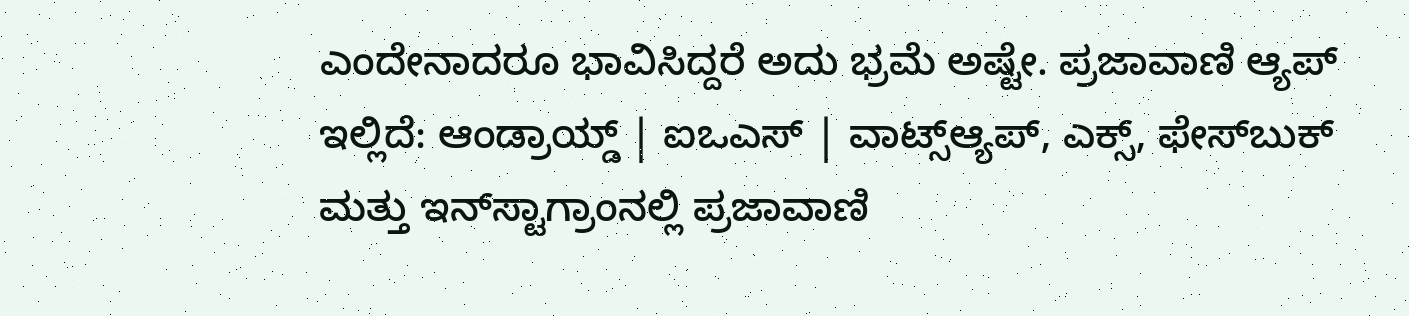ಎಂದೇನಾದರೂ ಭಾವಿಸಿದ್ದರೆ ಅದು ಭ್ರಮೆ ಅಷ್ಟೇ. ಪ್ರಜಾವಾಣಿ ಆ್ಯಪ್ ಇಲ್ಲಿದೆ: ಆಂಡ್ರಾಯ್ಡ್ | ಐಒಎಸ್ | ವಾಟ್ಸ್ಆ್ಯಪ್, ಎಕ್ಸ್, ಫೇಸ್‌ಬುಕ್ ಮತ್ತು ಇನ್‌ಸ್ಟಾಗ್ರಾಂನಲ್ಲಿ ಪ್ರಜಾವಾಣಿ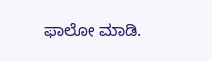ಫಾಲೋ ಮಾಡಿ.